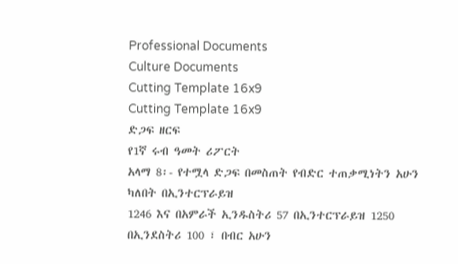Professional Documents
Culture Documents
Cutting Template 16x9
Cutting Template 16x9
ድጋፍ ዘርፍ
የ1ኛ ሩብ ዓመት ሪፖርት
አላማ 8፡- የተሟላ ድጋፍ በመስጠት የብድር ተጠቃሚነትን አሁን ካለበት በኢንተርፕራይዝ
1246 እና በአምራች ኢንዱስትሪ 57 በኢንተርፕራይዝ 1250 በኢንደስትሪ 100 ፣ በብር አሁን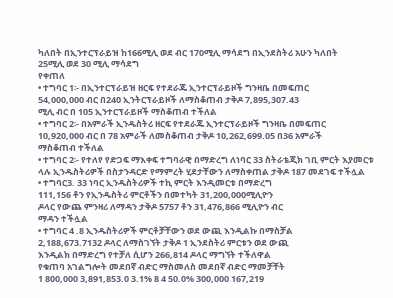ካለበት በኢንተርፕራይዝ ከ166ሚሊ ወደ ብር 170ሚሊ ማሳደግ በኢንደስትሪ አሁን ካለበት
25ሚሊ ወደ 30 ሚሊ ማሳደግ
የቀጠለ
• ተግባር 1፡- በኢንተርፕራይዝ ዘርፍ የተደራጁ ኢንተርፕራይዞች ግንዛቤ በመፍጠር
54,000,000 ብር በ240 ኢንትርፕራይዞች ለማስቆጠብ ታቅዶ 7,895,307.43
ሚሊ ብር በ 105 ኢንተርፕራይዞች ማስቆጠብ ተችለል
• ተግባር 2፡- በአምራች ኢንዱስትሪ ዘርፍ የተደራጁ ኢንተርፕራይዞች ግንዛቤ በመፍጠር
10,920,000 ብር በ 78 አምራች ለመስቆጠብ ታቅዶ 10,262,699.05 በ36 አምራች
ማስቆጠብ ተችለል
• ተግባር 2፡- የተለየ የድጋፍ ማእቀፍ ተግባራዊ በማድረግ ለነባር 33 ስትራቴጂክ ገቢ ምርት እያመርቱ
ላሉ ኢንዱስትሪዎች በስታንዳርድ የማምረት ሂደታቸውን ለማስቀጠል ታቅዶ 187 መደገፍ ተችሏል
• ተግባር3. 33 ነባር ኢንዱስትሪዎች ተኪ ምርት እንዲመርቱ በማድረግ
111,156 ቶን የኢንዱስትሪ ምርቶችን በመተካት 31,200,000ሚሊዮን
ዶላር የውጨ ምንዛሪ ለማዳን ታቅዶ 5757 ቶን 31,476,866 ሚሊዮን ብር
ማዳን ተችሏል
• ተግባር 4 .8 ኢንዱስትሪዎች ምርቶቻቸውን ወደ ውጪ እንዲልኩ በማስቻል
2,188,673.7132 ዶላር ለማስገኘት ታቅዶ 1 ኢንደስትሪ ምርቱን ወደ ውጪ
እንዲልክ በማድረግ የተቻለ ሲሆን 266,814 ዶላር ማግኘት ተችለዋል
የቁጠባ አገልግሎት መደበኛ ብድር ማስመለስ መደበኛ ብድር ማመቻቸት
1 800,000 3,891,853.0 3.1% 8 4 50.0% 300,000 167,219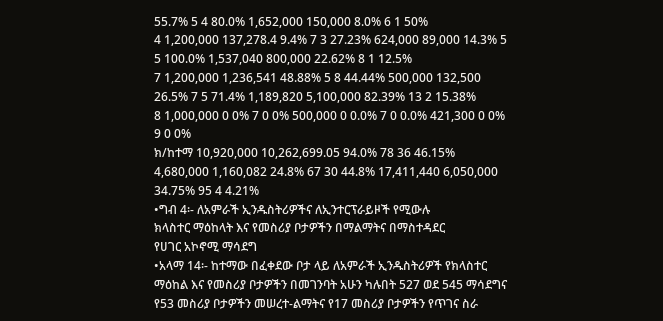55.7% 5 4 80.0% 1,652,000 150,000 8.0% 6 1 50%
4 1,200,000 137,278.4 9.4% 7 3 27.23% 624,000 89,000 14.3% 5 5 100.0% 1,537,040 800,000 22.62% 8 1 12.5%
7 1,200,000 1,236,541 48.88% 5 8 44.44% 500,000 132,500 26.5% 7 5 71.4% 1,189,820 5,100,000 82.39% 13 2 15.38%
8 1,000,000 0 0% 7 0 0% 500,000 0 0.0% 7 0 0.0% 421,300 0 0% 9 0 0%
ክ/ከተማ 10,920,000 10,262,699.05 94.0% 78 36 46.15% 4,680,000 1,160,082 24.8% 67 30 44.8% 17,411,440 6,050,000 34.75% 95 4 4.21%
•ግብ 4፡- ለአምራች ኢንዱስትሪዎችና ለኢንተርፕራይዞች የሚውሉ
ክላስተር ማዕከላት እና የመስሪያ ቦታዎችን በማልማትና በማስተዳደር
የሀገር አኮኖሚ ማሳደግ
•አላማ 14፡- ከተማው በፈቀደው ቦታ ላይ ለአምራች ኢንዱስትሪዎች የክላስተር
ማዕከል እና የመስሪያ ቦታዎችን በመገንባት አሁን ካሉበት 527 ወደ 545 ማሳደግና
የ53 መስሪያ ቦታዎችን መሠረተ-ልማትና የ17 መስሪያ ቦታዎችን የጥገና ስራ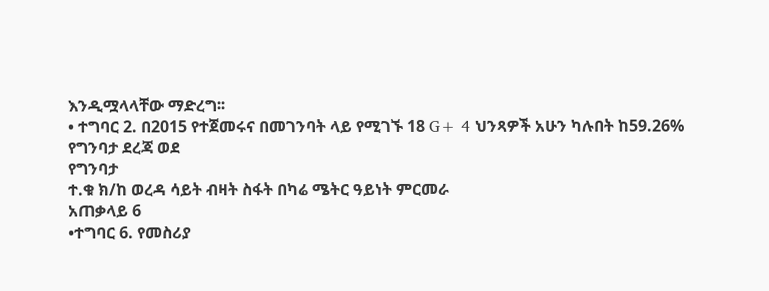እንዲሟላላቸው ማድረግ፡፡
• ተግባር 2. በ2015 የተጀመሩና በመገንባት ላይ የሚገኙ 18 G+ 4 ህንጻዎች አሁን ካሉበት ከ59.26% የግንባታ ደረጃ ወደ
የግንባታ
ተ.ቁ ክ/ከ ወረዳ ሳይት ብዛት ስፋት በካሬ ሜትር ዓይነት ምርመራ
አጠቃላይ 6
•ተግባር 6. የመስሪያ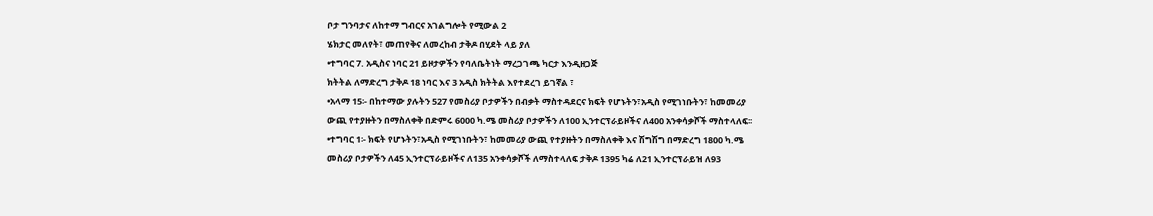ቦታ ግንባታና ለከተማ ግብርና አገልግሎት የሚውል 2
ሄክታር መለየት፣ መጠየቅና ለመረከብ ታቅዶ በሂደት ላይ ያለ
•ተግባር 7. አዲስና ነባር 21 ይዞታዎችን የባለቤትነት ማረጋገጫ ካርታ እንዲዘጋጅ
ክትትል ለማድረግ ታቅዶ 18 ነባር እና 3 አዲስ ክትትል እየተደረገ ይገኛል ፣
•አላማ 15፡- በከተማው ያሉትን 527 የመስሪያ ቦታዎችን በብቃት ማስተዳደርና ክፍት የሆኑትን፣አዲስ የሚገነቡትን፣ ከመመሪያ
ውጪ የተያዙትን በማስለቀቅ በድምሩ 6000 ካ.ሜ መስሪያ ቦታዎችን ለ100 ኢንተርፕራይዞችና ለ400 አንቀሳቃሾች ማስተላለፍ፡፡
•ተግባር 1፡- ክፍት የሆኑትን፣አዲስ የሚገነቡትን፣ ከመመሪያ ውጪ የተያዙትን በማስለቀቅ እና ሽግሽግ በማድረግ 1800 ካ.ሜ
መስሪያ ቦታዎችን ለ45 ኢንተርፕራይዞችና ለ135 አንቀሳቃሾች ለማስተላለፍ ታቅዶ 1395 ካሬ ለ21 ኢንተርፕራይዝ ለ93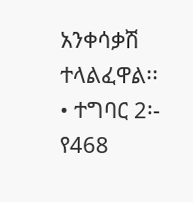አንቀሳቃሽ ተላልፈዋል፡፡
• ተግባር 2፡- የ468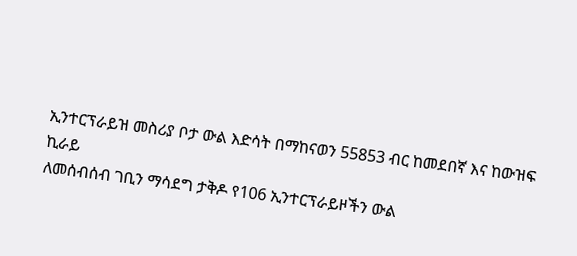ኢንተርፕራይዝ መስሪያ ቦታ ውል እድሳት በማከናወን 55853 ብር ከመደበኛ እና ከውዝፍ ኪራይ
ለመሰብሰብ ገቢን ማሳደግ ታቅዶ የ106 ኢንተርፕራይዞችን ውል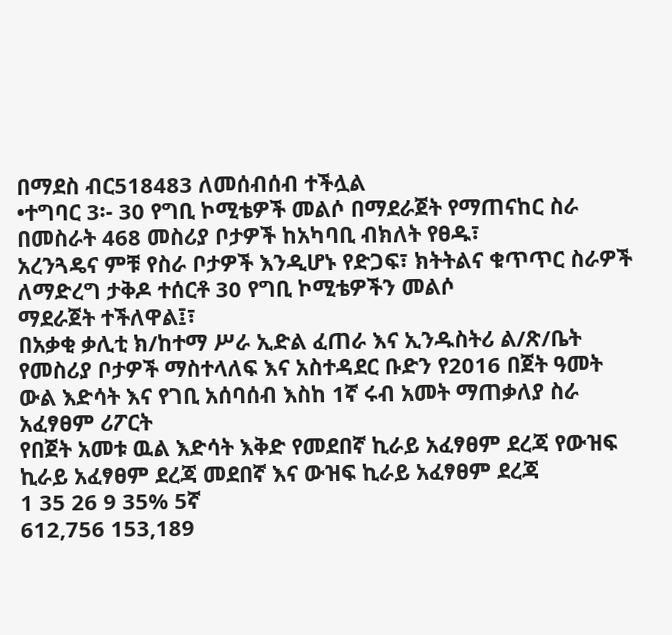በማደስ ብር518483 ለመሰብሰብ ተችሏል
•ተግባር 3፡- 30 የግቢ ኮሚቴዎች መልሶ በማደራጀት የማጠናከር ስራ በመስራት 468 መስሪያ ቦታዎች ከአካባቢ ብክለት የፀዱ፣
አረንጓዴና ምቹ የስራ ቦታዎች እንዲሆኑ የድጋፍ፣ ክትትልና ቁጥጥር ስራዎች ለማድረግ ታቅዶ ተሰርቶ 30 የግቢ ኮሚቴዎችን መልሶ
ማደራጀት ተችለዋል፤፣
በአቃቂ ቃሊቲ ክ/ከተማ ሥራ ኢድል ፈጠራ እና ኢንዱስትሪ ል/ጽ/ቤት የመስሪያ ቦታዎች ማስተላለፍ እና አስተዳደር ቡድን የ2016 በጀት ዓመት ውል እድሳት እና የገቢ አሰባሰብ እስከ 1ኛ ሩብ አመት ማጠቃለያ ስራ
አፈፃፀም ሪፖርት
የበጀት አመቱ ዉል እድሳት እቅድ የመደበኛ ኪራይ አፈፃፀም ደረጃ የውዝፍ ኪራይ አፈፃፀም ደረጃ መደበኛ እና ውዝፍ ኪራይ አፈፃፀም ደረጃ
1 35 26 9 35% 5ኛ
612,756 153,189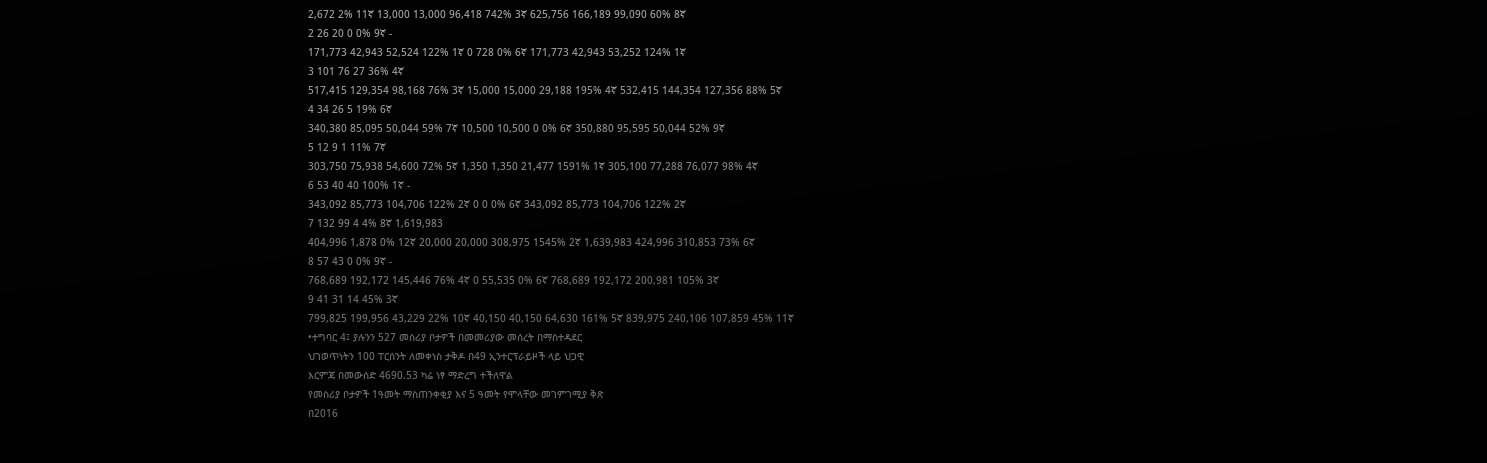2,672 2% 11ኛ 13,000 13,000 96,418 742% 3ኛ 625,756 166,189 99,090 60% 8ኛ
2 26 20 0 0% 9ኛ -
171,773 42,943 52,524 122% 1ኛ 0 728 0% 6ኛ 171,773 42,943 53,252 124% 1ኛ
3 101 76 27 36% 4ኛ
517,415 129,354 98,168 76% 3ኛ 15,000 15,000 29,188 195% 4ኛ 532,415 144,354 127,356 88% 5ኛ
4 34 26 5 19% 6ኛ
340,380 85,095 50,044 59% 7ኛ 10,500 10,500 0 0% 6ኛ 350,880 95,595 50,044 52% 9ኛ
5 12 9 1 11% 7ኛ
303,750 75,938 54,600 72% 5ኛ 1,350 1,350 21,477 1591% 1ኛ 305,100 77,288 76,077 98% 4ኛ
6 53 40 40 100% 1ኛ -
343,092 85,773 104,706 122% 2ኛ 0 0 0% 6ኛ 343,092 85,773 104,706 122% 2ኛ
7 132 99 4 4% 8ኛ 1,619,983
404,996 1,878 0% 12ኛ 20,000 20,000 308,975 1545% 2ኛ 1,639,983 424,996 310,853 73% 6ኛ
8 57 43 0 0% 9ኛ -
768,689 192,172 145,446 76% 4ኛ 0 55,535 0% 6ኛ 768,689 192,172 200,981 105% 3ኛ
9 41 31 14 45% 3ኛ
799,825 199,956 43,229 22% 10ኛ 40,150 40,150 64,630 161% 5ኛ 839,975 240,106 107,859 45% 11ኛ
•ተግባር 4፤ ያሉንን 527 መስሪያ ቦታዎች በመመሪያው መሰረት በማስተዳደር
ህገወጥነትን 100 ፐርሰንት ለመቀነስ ታቅዶ በ49 ኢንተርፕራይዞች ላይ ህጋዊ
እርምጃ በመውሰድ 4690.53 ካሬ ነፃ ማድረግ ተችለዋል
የመስሪያ ቦታዎች 1ዓመት ማስጠንቀቂያ እና 5 ዓመት የሞላቸው መገምገሚያ ቅጽ
በ2016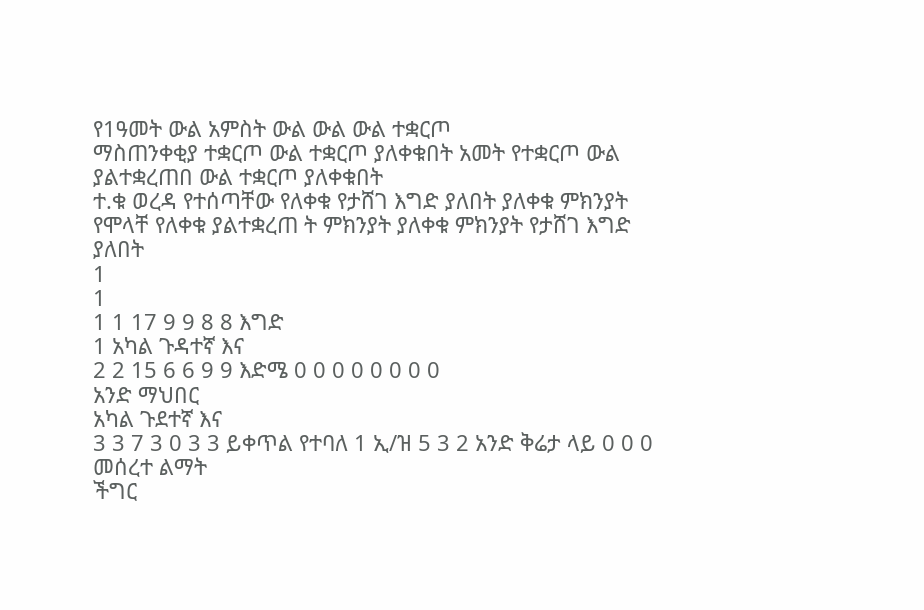የ1ዓመት ውል አምስት ውል ውል ውል ተቋርጦ
ማስጠንቀቂያ ተቋርጦ ውል ተቋርጦ ያለቀቁበት አመት የተቋርጦ ውል ያልተቋረጠበ ውል ተቋርጦ ያለቀቁበት
ተ.ቁ ወረዳ የተሰጣቸው የለቀቁ የታሸገ እግድ ያለበት ያለቀቁ ምክንያት የሞላቸ የለቀቁ ያልተቋረጠ ት ምክንያት ያለቀቁ ምክንያት የታሸገ እግድ ያለበት
1
1
1 1 17 9 9 8 8 እግድ
1 አካል ጉዳተኛ እና
2 2 15 6 6 9 9 እድሜ 0 0 0 0 0 0 0 0
አንድ ማህበር
አካል ጉደተኛ እና
3 3 7 3 0 3 3 ይቀጥል የተባለ 1 ኢ/ዝ 5 3 2 አንድ ቅሬታ ላይ 0 0 0
መሰረተ ልማት
ችግር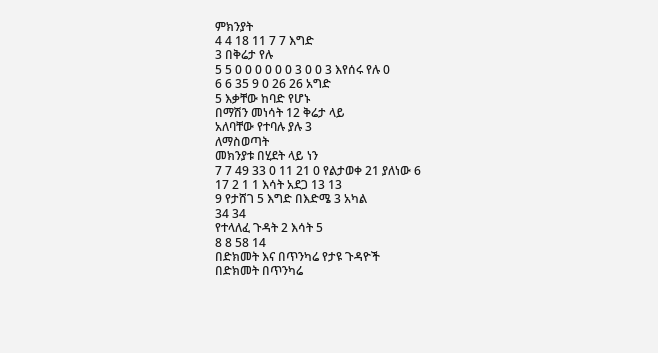ምክንያት
4 4 18 11 7 7 እግድ
3 በቅሬታ የሉ
5 5 0 0 0 0 0 0 3 0 0 3 እየሰሩ የሉ 0
6 6 35 9 0 26 26 አግድ
5 እቃቸው ከባድ የሆኑ
በማሽን መነሳት 12 ቅሬታ ላይ
አለባቸው የተባሉ ያሉ 3
ለማስወጣት
መክንያቱ በሂደት ላይ ነን
7 7 49 33 0 11 21 0 የልታወቀ 21 ያለነው 6
17 2 1 1 እሳት አደጋ 13 13
9 የታሸገ 5 እግድ በእድሜ 3 አካል
34 34
የተላለፈ ጉዳት 2 እሳት 5
8 8 58 14
በድክመት እና በጥንካሬ የታዩ ጉዳዮች
በድክመት በጥንካሬ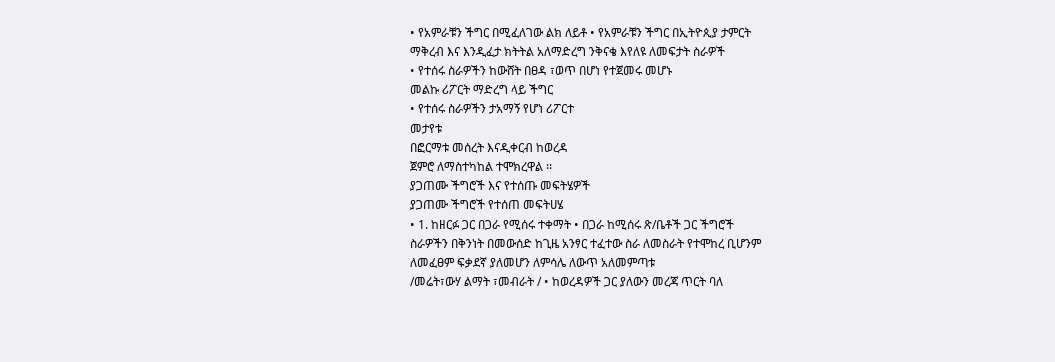• የአምራቹን ችግር በሚፈለገው ልክ ለይቶ • የአምራቹን ችግር በኢትዮጲያ ታምርት
ማቅረብ እና እንዲፈታ ክትትል አለማድረግ ንቅናቄ እየለዩ ለመፍታት ስራዎች
• የተሰሩ ስራዎችን ከውሸት በፀዳ ፣ወጥ በሆነ የተጀመሩ መሆኑ
መልኩ ሪፖርት ማድረግ ላይ ችግር
• የተሰሩ ስራዎችን ታአማኝ የሆነ ሪፖርተ
መታየቱ
በፎርማቱ መሰረት እናዲቀርብ ከወረዳ
ጀምሮ ለማስተካከል ተሞክረዋል ፡፡
ያጋጠሙ ችግሮች እና የተሰጡ መፍትሄዎች
ያጋጠሙ ችግሮች የተሰጠ መፍትሀሄ
• 1. ከዘርፉ ጋር በጋራ የሚሰሩ ተቀማት • በጋራ ከሚሰሩ ጽ/ቤቶች ጋር ችግሮች
ስራዎችን በቅንነት በመውሰድ ከጊዜ አንፃር ተፈተው ስራ ለመስራት የተሞከረ ቢሆንም
ለመፈፀም ፍቃደኛ ያለመሆን ለምሳሌ ለውጥ አለመምጣቱ
/መሬት፣ውሃ ልማት ፣መብራት / • ከወረዳዎች ጋር ያለውን መረጃ ጥርት ባለ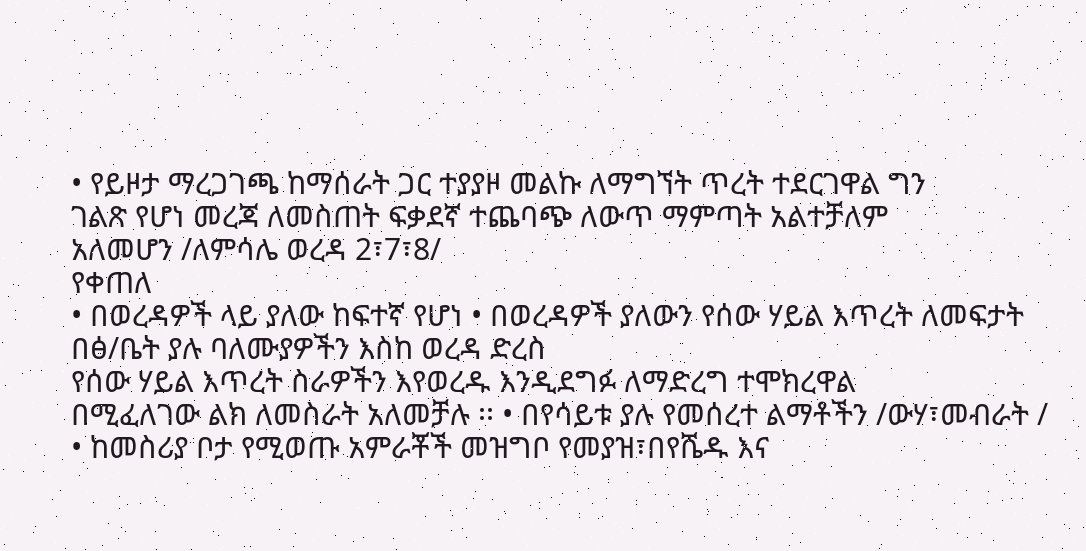• የይዞታ ማረጋገጫ ከማሰራት ጋር ተያያዞ መልኩ ለማግኘት ጥረት ተደርገዋል ግን
ገልጽ የሆነ መረጃ ለመስጠት ፍቃደኛ ተጨባጭ ለውጥ ማምጣት አልተቻለም
አለመሆን /ለምሳሌ ወረዳ 2፣7፣8/
የቀጠለ
• በወረዳዎች ላይ ያለው ከፍተኛ የሆነ • በወረዳዎች ያለውን የሰው ሃይል እጥረት ለመፍታት
በፅ/ቤት ያሉ ባለሙያዎችን እስከ ወረዳ ድረስ
የሰው ሃይል እጥረት ስራዎችን እየወረዱ እንዲደግፉ ለማድረግ ተሞክረዋል
በሚፈለገው ልክ ለመስራት አለመቻሉ ፡፡ • በየሳይቱ ያሉ የመሰረተ ልማቶችን /ውሃ፣መብራት /
• ከመስሪያ ቦታ የሚወጡ አምራቾች መዝግቦ የመያዝ፣በየሼዱ እና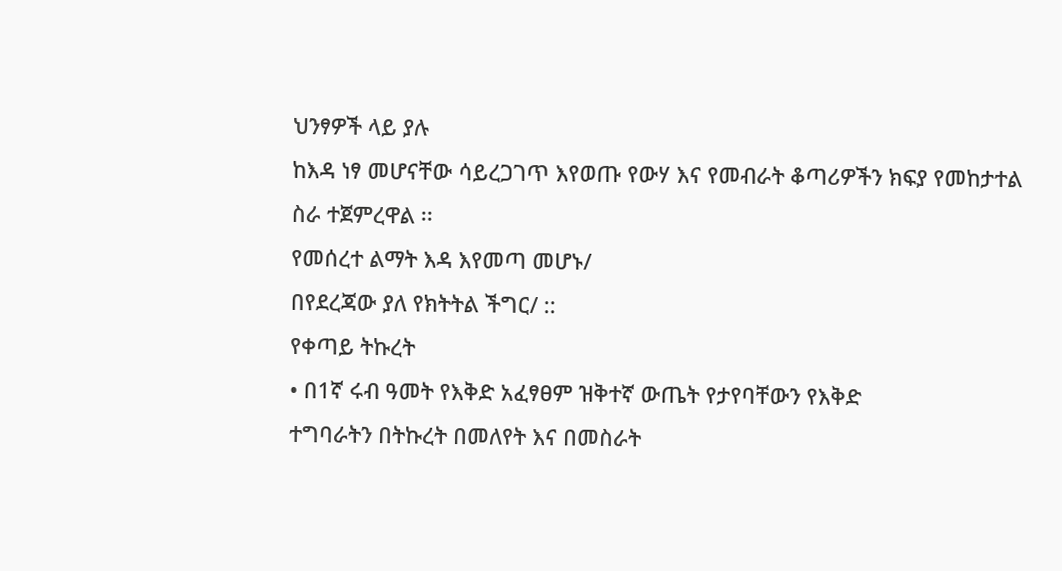ህንፃዎች ላይ ያሉ
ከእዳ ነፃ መሆናቸው ሳይረጋገጥ እየወጡ የውሃ እና የመብራት ቆጣሪዎችን ክፍያ የመከታተል
ስራ ተጀምረዋል ፡፡
የመሰረተ ልማት እዳ እየመጣ መሆኑ/
በየደረጃው ያለ የክትትል ችግር/ ::
የቀጣይ ትኩረት
• በ1ኛ ሩብ ዓመት የእቅድ አፈፃፀም ዝቅተኛ ውጤት የታየባቸውን የእቅድ
ተግባራትን በትኩረት በመለየት እና በመስራት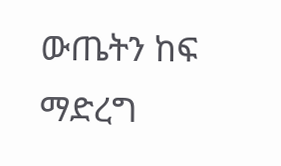ውጤትን ከፍ ማድረግ